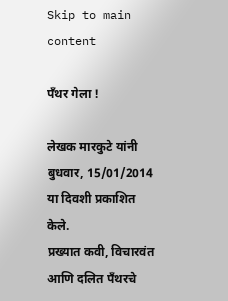Skip to main content

पँथर गेला !

लेखक मारकुटे यांनी बुधवार, 15/01/2014 या दिवशी प्रकाशित केले.
प्रख्यात कवी, विचारवंत आणि दलित पँथरचे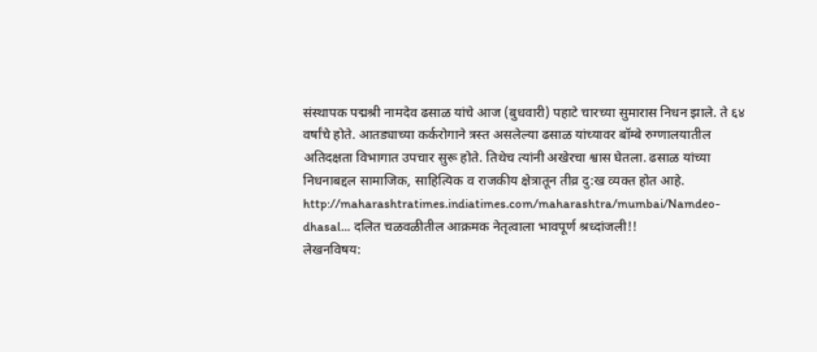संस्थापक पद्मश्री नामदेव ढसाळ यांचे आज (बुधवारी) पहाटे चारच्या सुमारास निधन झाले. ते ६४ वर्षांचे होते. आतड्याच्या कर्करोगाने त्रस्त असलेल्या ढसाळ यांच्यावर बॉम्बे रुग्णालयातील अतिदक्षता विभागात उपचार सुरू होते. तिथेच त्यांनी अखेरचा श्वास घेतला. ढसाळ यांच्या निधनाबद्दल सामाजिक, साहित्यिक व राजकीय क्षेत्रातून तीव्र दु:ख व्यक्त होत आहे. http://maharashtratimes.indiatimes.com/maharashtra/mumbai/Namdeo-dhasal… दलित चळवळीतील आक्रमक नेतृत्वाला भावपूर्ण श्रध्दांजली!!
लेखनविषय: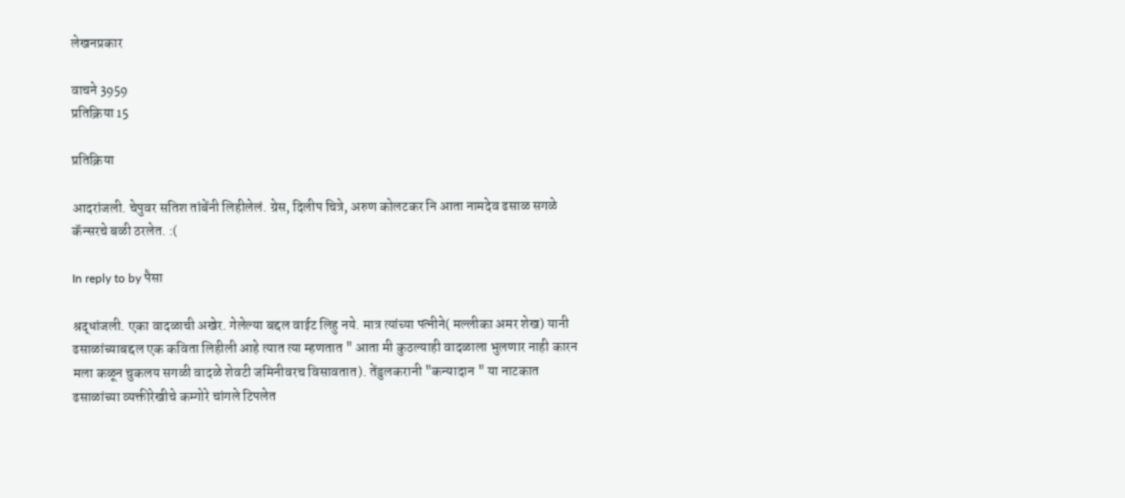लेखनप्रकार

वाचने 3959
प्रतिक्रिया 15

प्रतिक्रिया

आदरांजली. चेपुवर सतिश तांबेंनी लिहीलेलं. ग्रेस, दिलीप चित्रे, अरुण कोलटकर नि आता नामदेव ढसाळ सगळे कॅन्सरचे बळी ठरलेत. :(

In reply to by पैसा

श्रद्धांजली. एका वादळाची अखेर. गेलेल्या बद्दल वाईट लिहु नये. मात्र त्यांच्या पत्नीने( मल्लीका अमर शेख) यानी ढसाळांच्याबद्दल एक कविता लिहीली आहे त्यात त्या म्हणतात " आता मी कुठल्याही वादळाला भुलणार नाही कारन मला कळून चुकलय सगळी वादळे शेवटी जमिनीवरच विसावतात). तेंडुलकरानी "कन्यादान " या नाटकात ढसाळांच्या व्यक्तीरेखीचे कम्गोरे चांगले टिपलेत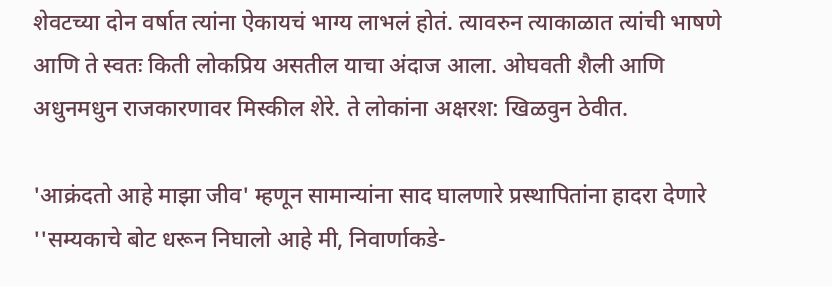शेवटच्या दोन वर्षात त्यांना ऐकायचं भाग्य लाभलं होतं. त्यावरुन त्याकाळात त्यांची भाषणे आणि ते स्वतः किती लोकप्रिय असतील याचा अंदाज आला. ओघवती शैली आणि अधुनमधुन राजकारणावर मिस्कील शेरे. ते लोकांना अक्षरश: खिळवुन ठेवीत.

'आक्रंदतो आहे माझा जीव' म्हणून सामान्यांना साद घालणारे प्रस्थापितांना हादरा देणारे ''सम्यकाचे बोट धरून निघालो आहे मी, निवार्णाकडे-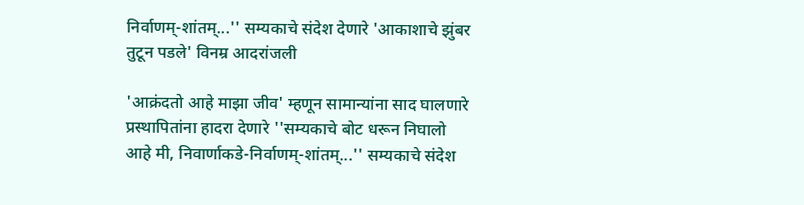निर्वाणम्-शांतम्...'' सम्यकाचे संदेश देणारे 'आकाशाचे झुंबर तुटून पडले' विनम्र आदरांजली

'आक्रंदतो आहे माझा जीव' म्हणून सामान्यांना साद घालणारे प्रस्थापितांना हादरा देणारे ''सम्यकाचे बोट धरून निघालो आहे मी, निवार्णाकडे-निर्वाणम्-शांतम्...'' सम्यकाचे संदेश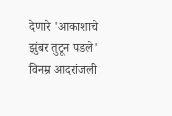देणारे 'आकाशाचे झुंबर तुटून पडले' विनम्र आदरांजली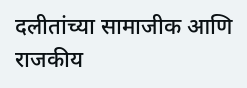दलीतांच्या सामाजीक आणि राजकीय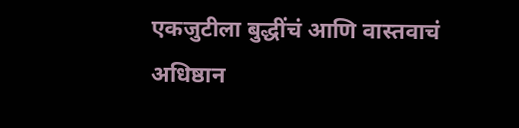एकजुटीला बुद्धींचं आणि वास्तवाचं अधिष्ठान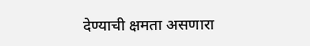देण्याची क्षमता असणारा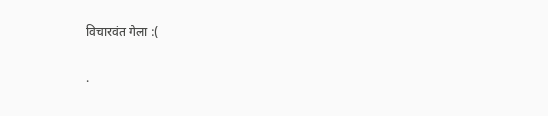विचारवंत गेला :(

.